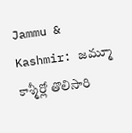Jammu & Kashmir: జమ్మూ కాశ్మీర్లో తొలిసారి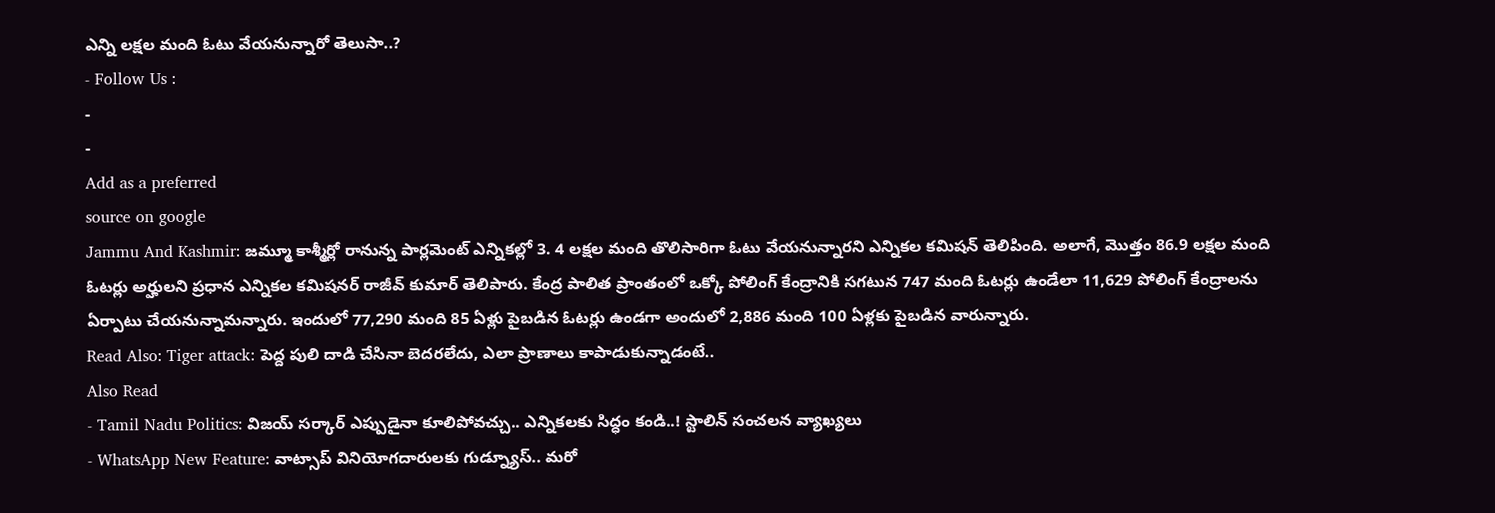ఎన్ని లక్షల మంది ఓటు వేయనున్నారో తెలుసా..?
- Follow Us :
-
-
Add as a preferred
source on google
Jammu And Kashmir: జమ్మూ కాశ్మీర్లో రానున్న పార్లమెంట్ ఎన్నికల్లో 3. 4 లక్షల మంది తొలిసారిగా ఓటు వేయనున్నారని ఎన్నికల కమిషన్ తెలిపింది. అలాగే, మొత్తం 86.9 లక్షల మంది ఓటర్లు అర్హులని ప్రధాన ఎన్నికల కమిషనర్ రాజీవ్ కుమార్ తెలిపారు. కేంద్ర పాలిత ప్రాంతంలో ఒక్కో పోలింగ్ కేంద్రానికి సగటున 747 మంది ఓటర్లు ఉండేలా 11,629 పోలింగ్ కేంద్రాలను ఏర్పాటు చేయనున్నామన్నారు. ఇందులో 77,290 మంది 85 ఏళ్లు పైబడిన ఓటర్లు ఉండగా అందులో 2,886 మంది 100 ఏళ్లకు పైబడిన వారున్నారు.
Read Also: Tiger attack: పెద్ద పులి దాడి చేసినా బెదరలేదు, ఎలా ప్రాణాలు కాపాడుకున్నాడంటే..
Also Read
- Tamil Nadu Politics: విజయ్ సర్కార్ ఎప్పుడైనా కూలిపోవచ్చు.. ఎన్నికలకు సిద్ధం కండి..! స్టాలిన్ సంచలన వ్యాఖ్యలు
- WhatsApp New Feature: వాట్సాప్ వినియోగదారులకు గుడ్న్యూస్.. మరో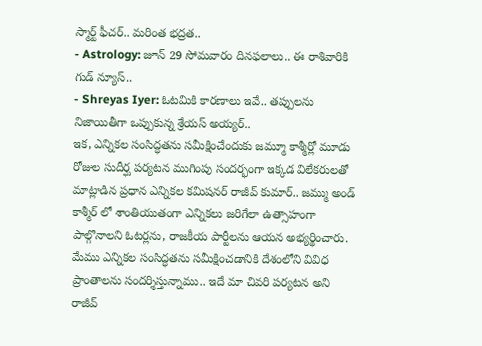స్మార్ట్ ఫీచర్.. మరింత భద్రత..
- Astrology: జూన్ 29 సోమవారం దినఫలాలు.. ఈ రాశివారికి గుడ్ న్యూస్..
- Shreyas Iyer: ఓటమికి కారణాలు ఇవే.. తప్పులను నిజాయితీగా ఒప్పుకున్న శ్రేయస్ అయ్యర్..
ఇక, ఎన్నికల సంసిద్ధతను సమీక్షించేందుకు జమ్మూ కాశ్మీర్లో మూడు రోజుల సుదీర్ఘ పర్యటన ముగింపు సందర్భంగా ఇక్కడ విలేకరులతో మాట్లాడిన ప్రధాన ఎన్నికల కమిషనర్ రాజీవ్ కుమార్.. జమ్ము అండ్ కాశ్మీర్ లో శాంతియుతంగా ఎన్నికలు జరిగేలా ఉత్సాహంగా పాల్గొనాలని ఓటర్లను, రాజకీయ పార్టీలను ఆయన అభ్యర్థించారు. మేము ఎన్నికల సంసిద్ధతను సమీక్షించడానికి దేశంలోని వివిధ ప్రాంతాలను సందర్శిస్తున్నాము.. ఇదే మా చివరి పర్యటన అని రాజీవ్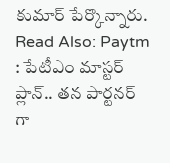కుమార్ పేర్కొన్నారు.
Read Also: Paytm : పేటీఎం మాస్టర్ ప్లాన్.. తన పార్టనర్ గా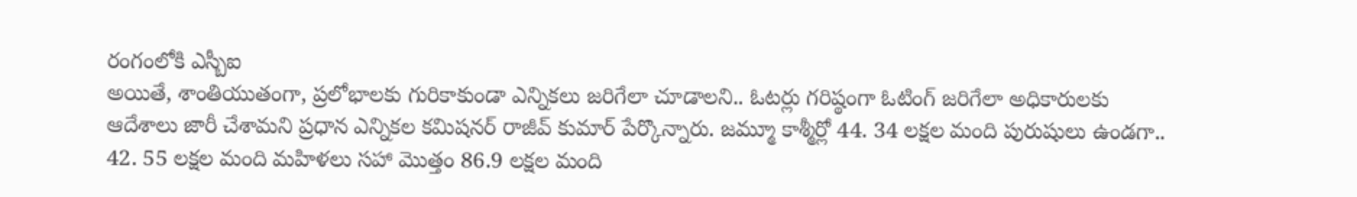రంగంలోకి ఎస్బీఐ
అయితే, శాంతియుతంగా, ప్రలోభాలకు గురికాకుండా ఎన్నికలు జరిగేలా చూడాలని.. ఓటర్లు గరిష్ఠంగా ఓటింగ్ జరిగేలా అధికారులకు ఆదేశాలు జారీ చేశామని ప్రధాన ఎన్నికల కమిషనర్ రాజీవ్ కుమార్ పేర్కొన్నారు. జమ్మూ కాశ్మీర్లో 44. 34 లక్షల మంది పురుషులు ఉండగా.. 42. 55 లక్షల మంది మహిళలు సహా మొత్తం 86.9 లక్షల మంది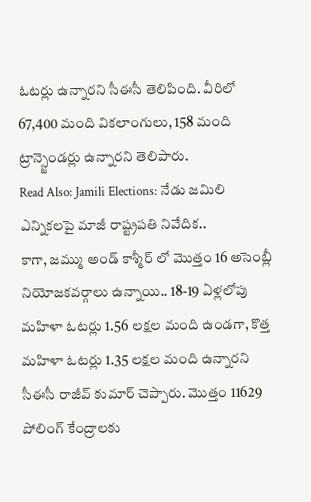ఓటర్లు ఉన్నారని సీఈసీ తెలిపింది. వీరిలో 67,400 మంది వికలాంగులు, 158 మంది ట్రాన్స్జెండర్లు ఉన్నారని తెలిపారు.
Read Also: Jamili Elections: నేడు జమిలి ఎన్నికలపై మాజీ రాష్ట్రపతి నివేదిక..
కాగా, జమ్ము అండ్ కాశ్మీర్ లో మొత్తం 16 అసెంబ్లీ నియోజకవర్గాలు ఉన్నాయి.. 18-19 ఏళ్లలోపు మహిళా ఓటర్లు 1.56 లక్షల మంది ఉండగా, కొత్త మహిళా ఓటర్లు 1.35 లక్షల మంది ఉన్నారని సీఈసీ రాజీవ్ కుమార్ చెప్పారు. మొత్తం 11629 పోలింగ్ కేంద్రాలకు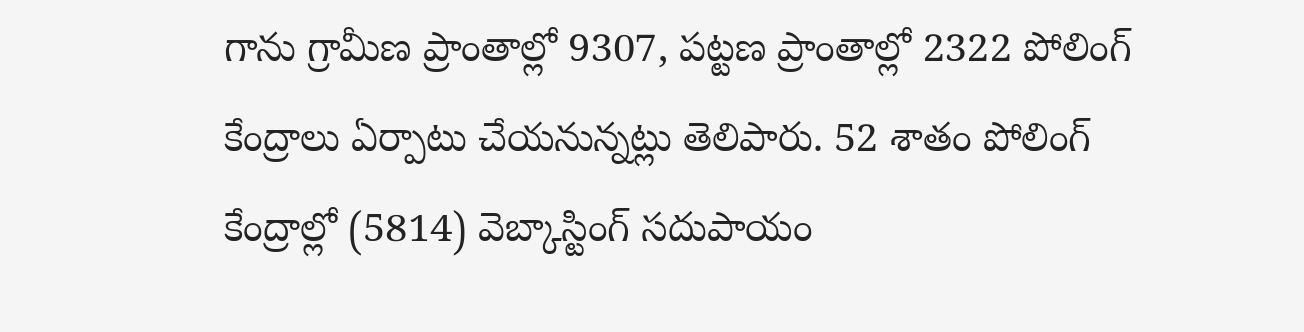గాను గ్రామీణ ప్రాంతాల్లో 9307, పట్టణ ప్రాంతాల్లో 2322 పోలింగ్ కేంద్రాలు ఏర్పాటు చేయనున్నట్లు తెలిపారు. 52 శాతం పోలింగ్ కేంద్రాల్లో (5814) వెబ్కాస్టింగ్ సదుపాయం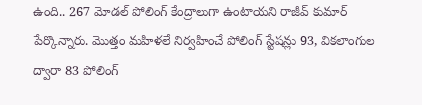ఉంది.. 267 మోడల్ పోలింగ్ కేంద్రాలుగా ఉంటాయని రాజీవ్ కుమార్ పేర్కొన్నారు. మొత్తం మహిళలే నిర్వహించే పోలింగ్ స్టేషన్లు 93, వికలాంగుల ద్వారా 83 పోలింగ్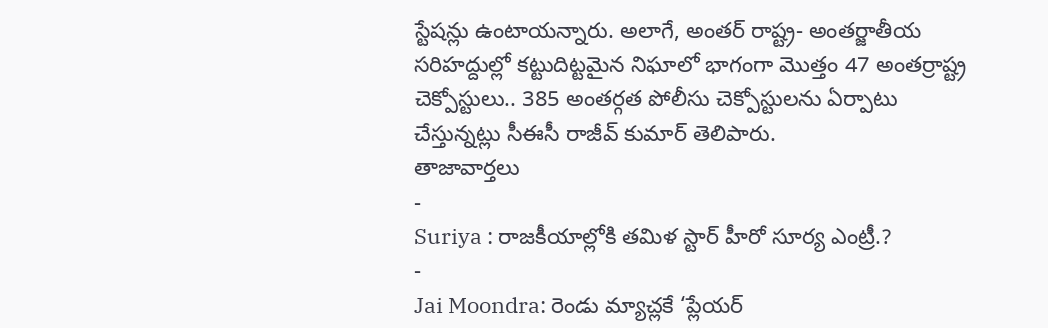స్టేషన్లు ఉంటాయన్నారు. అలాగే, అంతర్ రాష్ట్ర- అంతర్జాతీయ సరిహద్దుల్లో కట్టుదిట్టమైన నిఘాలో భాగంగా మొత్తం 47 అంతర్రాష్ట్ర చెక్పోస్టులు.. 385 అంతర్గత పోలీసు చెక్పోస్టులను ఏర్పాటు చేస్తున్నట్లు సీఈసీ రాజీవ్ కుమార్ తెలిపారు.
తాజావార్తలు
-
Suriya : రాజకీయాల్లోకి తమిళ స్టార్ హీరో సూర్య ఎంట్రీ.?
-
Jai Moondra: రెండు మ్యాచ్లకే ‘ప్లేయర్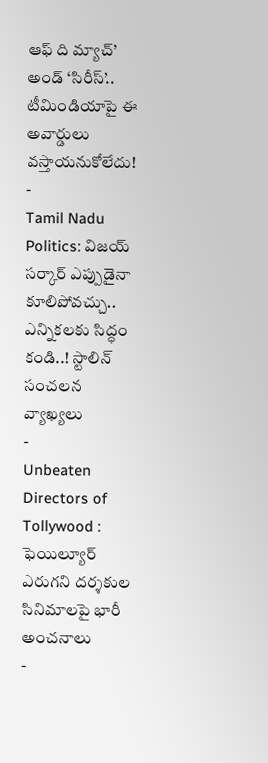ఆఫ్ ది మ్యాచ్’ అండ్ ‘సిరీస్’.. టీమిండియాపై ఈ అవార్డులు వస్తాయనుకోలేదు!
-
Tamil Nadu Politics: విజయ్ సర్కార్ ఎప్పుడైనా కూలిపోవచ్చు.. ఎన్నికలకు సిద్ధం కండి..! స్టాలిన్ సంచలన వ్యాఖ్యలు
-
Unbeaten Directors of Tollywood : ఫెయిల్యూర్ ఎరుగని దర్శకుల సినిమాలపై భారీ అంచనాలు
-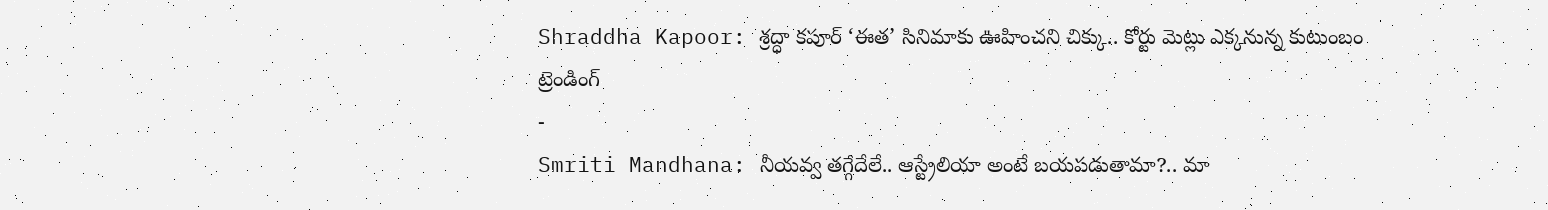Shraddha Kapoor: శ్రద్ధా కపూర్ ‘ఈత’ సినిమాకు ఊహించని చిక్కు.. కోర్టు మెట్లు ఎక్కనున్న కుటుంబం
ట్రెండింగ్
-
Smriti Mandhana: నీయవ్వ తగ్గేదేలే.. ఆస్ట్రేలియా అంటే బయపడుతామా?.. మా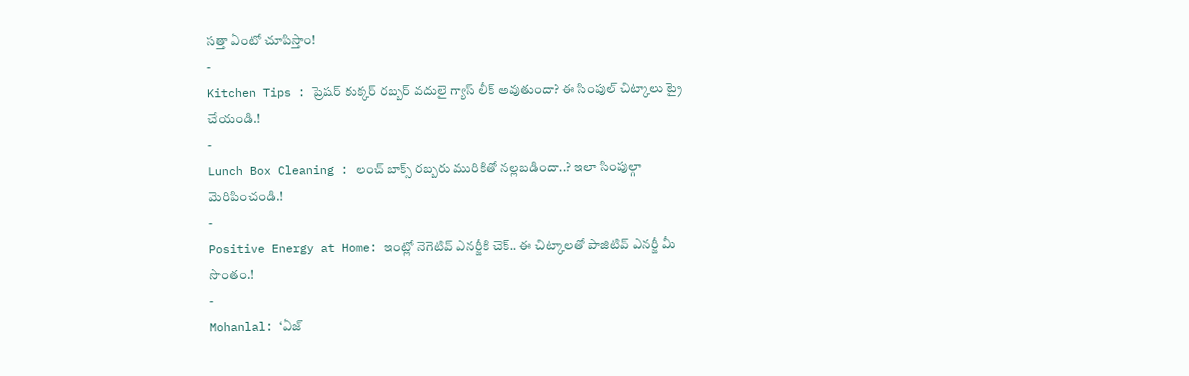సత్తా ఏంటో చూపిస్తాం!
-
Kitchen Tips : ప్రెషర్ కుక్కర్ రబ్బర్ వదులై గ్యాస్ లీక్ అవుతుందా? ఈ సింపుల్ చిట్కాలు ట్రై చేయండి.!
-
Lunch Box Cleaning : లంచ్ బాక్స్ రబ్బరు మురికితో నల్లబడిందా..? ఇలా సింపుల్గా మెరిపించండి.!
-
Positive Energy at Home: ఇంట్లో నెగెటివ్ ఎనర్జీకి చెక్.. ఈ చిట్కాలతో పాజిటివ్ ఎనర్జీ మీ సొంతం.!
-
Mohanlal: ‘ఏజ్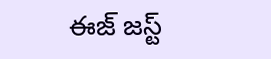ఈజ్ జస్ట్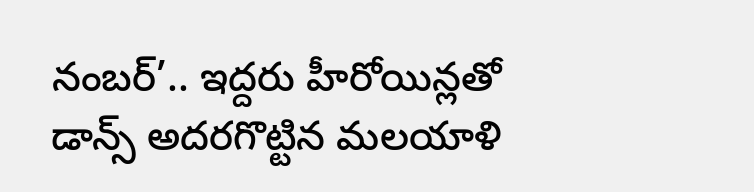నంబర్’.. ఇద్దరు హీరోయిన్లతో డాన్స్ అదరగొట్టిన మలయాళి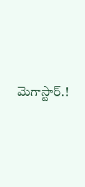మెగాస్టార్.!